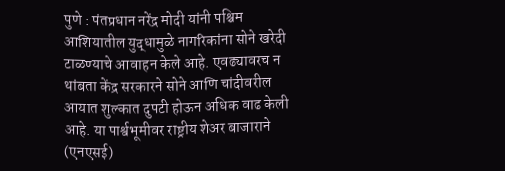पुणे : पंतप्रधान नरेंद्र मोदी यांनी पश्चिम आशियातील युद्धामुळे नागरिकांना सोने खरेदी टाळण्याचे आवाहन केले आहे. एवढ्यावरच न थांबता केंद्र सरकारने सोने आणि चांदीवरील आयात शुल्कात दुपटी होऊन अधिक वाढ केली आहे. या पार्श्वभूमीवर राष्ट्रीय शेअर बाजाराने (एनएसई)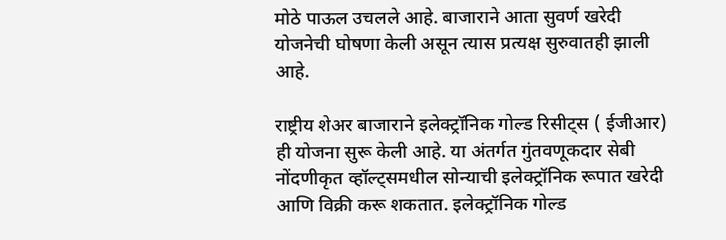मोठे पाऊल उचलले आहे. बाजाराने आता सुवर्ण खरेदी योजनेची घोषणा केली असून त्यास प्रत्यक्ष सुरुवातही झाली आहे.

राष्ट्रीय शेअर बाजाराने इलेक्ट्रॉनिक गोल्ड रिसीट्स ( ईजीआर) ही योजना सुरू केली आहे. या अंतर्गत गुंतवणूकदार सेबी नोंदणीकृत व्हॉल्ट्समधील सोन्याची इलेक्ट्रॉनिक रूपात खरेदी आणि विक्री करू शकतात. इलेक्ट्रॉनिक गोल्ड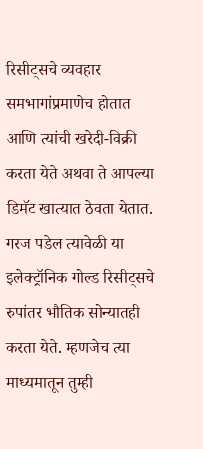रिसीट्सचे व्यवहार समभागांप्रमाणेच होतात आणि त्यांची खरेदी-विक्री करता येते अथवा ते आपल्या डिमॅट खात्यात ठेवता येतात. गरज पडेल त्यावेळी या इलेक्ट्रॉनिक गोल्ड रिसीट्सचे रुपांतर भौतिक सोन्यातही करता येते. म्हणजेच त्या माध्यमातून तुम्ही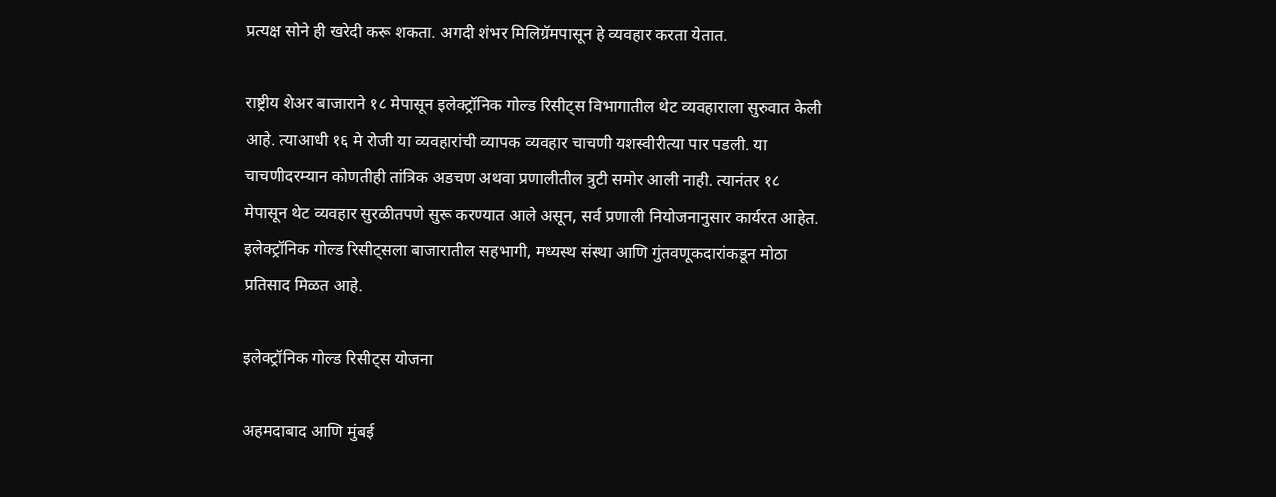प्रत्यक्ष सोने ही खरेदी करू शकता. अगदी शंभर मिलिग्रॅमपासून हे व्यवहार करता येतात.

राष्ट्रीय शेअर बाजाराने १८ मेपासून इलेक्ट्रॉनिक गोल्ड रिसीट्स विभागातील थेट व्यवहाराला सुरुवात केली आहे. त्याआधी १६ मे रोजी या व्यवहारांची व्यापक व्यवहार चाचणी यशस्वीरीत्या पार पडली. या चाचणीदरम्यान कोणतीही तांत्रिक अडचण अथवा प्रणालीतील त्रुटी समोर आली नाही. त्यानंतर १८ मेपासून थेट व्यवहार सुरळीतपणे सुरू करण्यात आले असून, सर्व प्रणाली नियोजनानुसार कार्यरत आहेत. इलेक्ट्रॉनिक गोल्ड रिसीट्सला बाजारातील सहभागी, मध्यस्थ संस्था आणि गुंतवणूकदारांकडून मोठा प्रतिसाद मिळत आहे.

इलेक्ट्रॉनिक गोल्ड रिसीट्स योजना

अहमदाबाद आणि मुंबई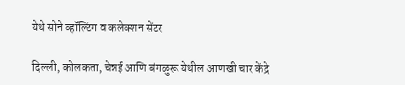येथे सोने व्हॉल्टिंग व कलेक्शन सेंटर

दिल्ली, कोलकता, चेन्नई आणि बंगळुरू येथील आणखी चार केंद्रे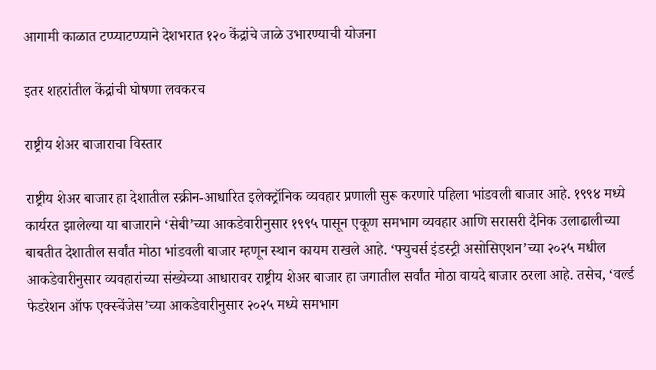आगामी काळात टप्प्याटप्प्याने देशभरात १२० केंद्रांचे जाळे उभारण्याची योजना

इतर शहरांतील केंद्रांची घोषणा लवकरच

राष्ट्रीय शेअर बाजाराचा विस्तार

राष्ट्रीय शेअर बाजार हा देशातील स्क्रीन-आधारित इलेक्ट्रॉनिक व्यवहार प्रणाली सुरू करणारे पहिला भांडवली बाजार आहे. १९९४ मध्ये कार्यरत झालेल्या या बाजाराने ‘सेबी’च्या आकडेवारीनुसार १९९५ पासून एकूण समभाग व्यवहार आणि सरासरी दैनिक उलाढालीच्या बाबतीत देशातील सर्वांत मोठा भांडवली बाजार म्हणून स्थान कायम राखले आहे. ‘फ्युचर्स इंडस्ट्री असोसिएशन’च्या २०२५ मधील आकडेवारीनुसार व्यवहारांच्या संख्येच्या आधारावर राष्ट्रीय शेअर बाजार हा जगातील सर्वांत मोठा वायदे बाजार ठरला आहे. तसेच, ‘वर्ल्ड फेडरेशन ऑफ एक्स्चेंजेस’च्या आकडेवारीनुसार २०२५ मध्ये समभाग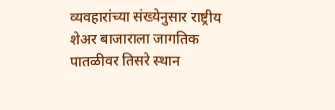व्यवहारांच्या संख्येनुसार राष्ट्रीय शेअर बाजाराला जागतिक पातळीवर तिसरे स्थान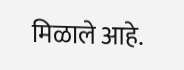मिळाले आहे.